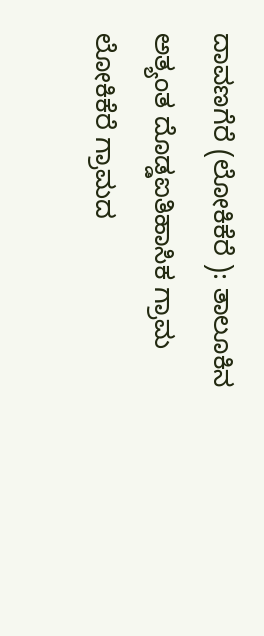ದಾವಣಗೆರೆ (ಲೋಕಿಕೆರೆ ): ತಾಲೂಕಿನ ಅತ್ಯಂತ ದೊಡ್ಡಐತಿಹಾಸಿಕ ಗ್ರಾಮ ಲೋಕಿಕೆರೆ ಗ್ರಾಮದ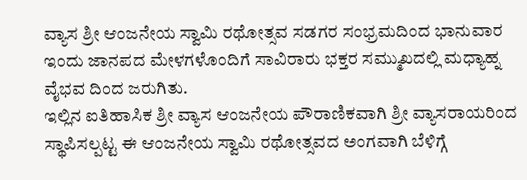ವ್ಯಾಸ ಶ್ರೀ ಆಂಜನೇಯ ಸ್ವಾಮಿ ರಥೋತ್ಸವ ಸಡಗರ ಸಂಭ್ರಮದಿಂದ ಭಾನುವಾರ ಇಂದು ಜಾನಪದ ಮೇಳಗಳೊಂದಿಗೆ ಸಾವಿರಾರು ಭಕ್ತರ ಸಮ್ಮುಖದಲ್ಲಿ ಮಧ್ಯಾಹ್ನ ವೈಭವ ದಿಂದ ಜರುಗಿತು.
ಇಲ್ಲಿನ ಐತಿಹಾಸಿಕ ಶ್ರೀ ವ್ಯಾಸ ಆಂಜನೇಯ ಪೌರಾಣಿಕವಾಗಿ ಶ್ರೀ ವ್ಯಾಸರಾಯರಿಂದ ಸ್ಥಾಪಿಸಲ್ಪಟ್ಟ ಈ ಆಂಜನೇಯ ಸ್ವಾಮಿ ರಥೋತ್ಸವದ ಅಂಗವಾಗಿ ಬೆಳಿಗ್ಗೆ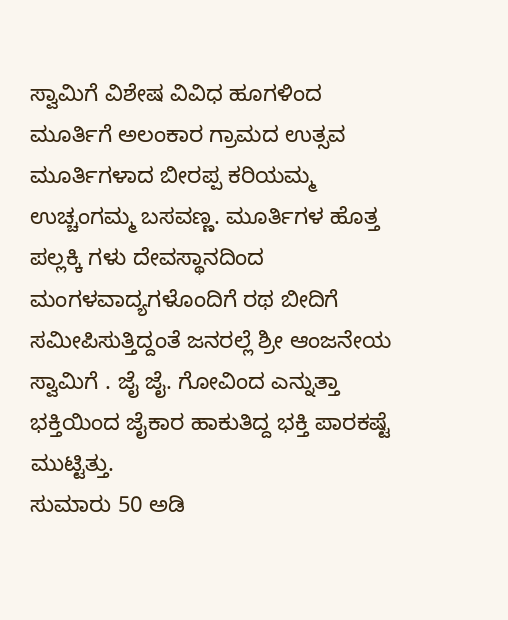ಸ್ವಾಮಿಗೆ ವಿಶೇಷ ವಿವಿಧ ಹೂಗಳಿಂದ ಮೂರ್ತಿಗೆ ಅಲಂಕಾರ ಗ್ರಾಮದ ಉತ್ಸವ ಮೂರ್ತಿಗಳಾದ ಬೀರಪ್ಪ ಕರಿಯಮ್ಮ ಉಚ್ಚಂಗಮ್ಮ ಬಸವಣ್ಣ. ಮೂರ್ತಿಗಳ ಹೊತ್ತ ಪಲ್ಲಕ್ಕಿ ಗಳು ದೇವಸ್ಥಾನದಿಂದ ಮಂಗಳವಾದ್ಯಗಳೊಂದಿಗೆ ರಥ ಬೀದಿಗೆ ಸಮೀಪಿಸುತ್ತಿದ್ದಂತೆ ಜನರಲ್ಲೆ ಶ್ರೀ ಆಂಜನೇಯ ಸ್ವಾಮಿಗೆ . ಜೈ ಜೈ. ಗೋವಿಂದ ಎನ್ನುತ್ತಾ ಭಕ್ತಿಯಿಂದ ಜೈಕಾರ ಹಾಕುತಿದ್ದ ಭಕ್ತಿ ಪಾರಕಷ್ಟೆ ಮುಟ್ಟಿತ್ತು.
ಸುಮಾರು 50 ಅಡಿ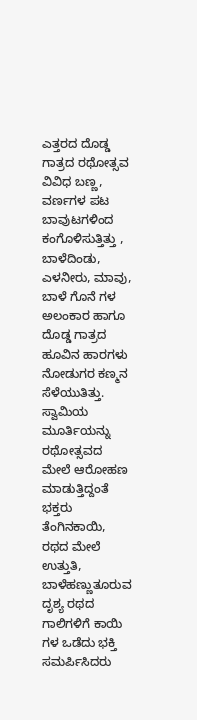ಎತ್ತರದ ದೊಡ್ಡ ಗಾತ್ರದ ರಥೋತ್ಸವ ವಿವಿಧ ಬಣ್ಣ, ವರ್ಣಗಳ ಪಟ ಬಾವುಟಗಳಿಂದ ಕಂಗೊಳಿಸುತ್ತಿತ್ತು , ಬಾಳೆದಿಂಡು, ಎಳನೀರು, ಮಾವು, ಬಾಳೆ ಗೊನೆ ಗಳ ಅಲಂಕಾರ ಹಾಗೂ ದೊಡ್ಡ ಗಾತ್ರದ ಹೂವಿನ ಹಾರಗಳು ನೋಡುಗರ ಕಣ್ಮನ ಸೆಳೆಯುತಿತ್ತು.
ಸ್ವಾಮಿಯ ಮೂರ್ತಿಯನ್ನು ರಥೋತ್ಸವದ ಮೇಲೆ ಆರೋಹಣ ಮಾಡುತ್ತಿದ್ದಂತೆ ಭಕ್ತರು ತೆಂಗಿನಕಾಯಿ, ರಥದ ಮೇಲೆ ಉತ್ತುತಿ, ಬಾಳೆಹಣ್ಣುತೂರುವ ದೃಶ್ಯ ರಥದ ಗಾಲಿಗಳಿಗೆ ಕಾಯಿ ಗಳ ಒಡೆದು ಭಕ್ತಿ ಸಮರ್ಪಿಸಿದರು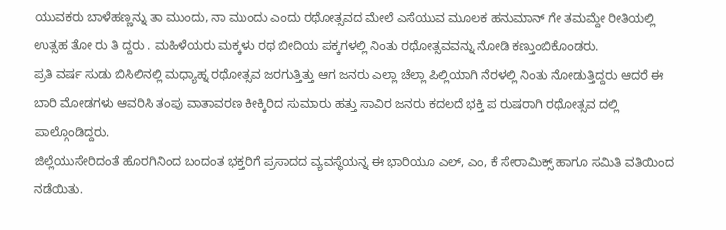ಯುವಕರು ಬಾಳೆಹಣ್ಣನ್ನು ತಾ ಮುಂದು, ನಾ ಮುಂದು ಎಂದು ರಥೋತ್ಸವದ ಮೇಲೆ ಎಸೆಯುವ ಮೂಲಕ ಹನುಮಾನ್ ಗೇ ತಮಮ್ದೇ ರೀತಿಯಲ್ಲಿ ಉತ್ಸಹ ತೋ ರು ತಿ ದ್ದರು . ಮಹಿಳೆಯರು ಮಕ್ಕಳು ರಥ ಬೀದಿಯ ಪಕ್ಕಗಳಲ್ಲಿ ನಿಂತು ರಥೋತ್ಸವವನ್ನು ನೋಡಿ ಕಣ್ತುಂಬಿಕೊಂಡರು.
ಪ್ರತಿ ವರ್ಷ ಸುಡು ಬಿಸಿಲಿನಲ್ಲಿ ಮಧ್ಯಾಹ್ನ ರಥೋತ್ಸವ ಜರಗುತ್ತಿತ್ತು ಆಗ ಜನರು ಎಲ್ಲಾ ಚೆಲ್ಲಾ ಪಿಲ್ಲಿಯಾಗಿ ನೆರಳಲ್ಲಿ ನಿಂತು ನೋಡುತ್ತಿದ್ದರು ಆದರೆ ಈ ಬಾರಿ ಮೋಡಗಳು ಆವರಿಸಿ ತಂಪು ವಾತಾವರಣ ಕೀಕ್ಕಿರಿದ ಸುಮಾರು ಹತ್ತು ಸಾವಿರ ಜನರು ಕದಲದೆ ಭಕ್ತಿ ಪ ರುಷರಾಗಿ ರಥೋತ್ಸವ ದಲ್ಲಿ ಪಾಲ್ಗೊಂಡಿದ್ದರು.
ಜಿಲ್ಲೆಯುಸೇರಿದಂತೆ ಹೊರಗಿನಿಂದ ಬಂದಂತ ಭಕ್ತರಿಗೆ ಪ್ರಸಾದದ ವ್ಯವಸ್ಥೆಯನ್ನ ಈ ಭಾರಿಯೂ ಎಲ್, ಎಂ, ಕೆ ಸೇರಾಮಿಕ್ಸ್ ಹಾಗೂ ಸಮಿತಿ ವತಿಯಿಂದ ನಡೆಯಿತು.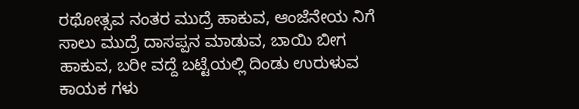ರಥೋತ್ಸವ ನಂತರ ಮುದ್ರೆ ಹಾಕುವ, ಆಂಜೆನೇಯ ನಿಗೆ ಸಾಲು ಮುದ್ರೆ ದಾಸಪ್ಪನ ಮಾಡುವ, ಬಾಯಿ ಬೀಗ ಹಾಕುವ, ಬರೀ ವದ್ದೆ ಬಟ್ಟೆಯಲ್ಲಿ ದಿಂಡು ಉರುಳುವ ಕಾಯಕ ಗಳು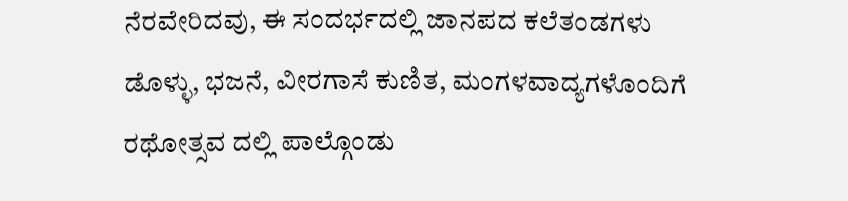ನೆರವೇರಿದವು, ಈ ಸಂದರ್ಭದಲ್ಲಿ ಜಾನಪದ ಕಲೆತಂಡಗಳು ಡೊಳ್ಳು, ಭಜನೆ, ವೀರಗಾಸೆ ಕುಣಿತ, ಮಂಗಳವಾದ್ಯಗಳೊಂದಿಗೆ ರಥೋತ್ಸವ ದಲ್ಲಿ ಪಾಲ್ಗೊಂಡು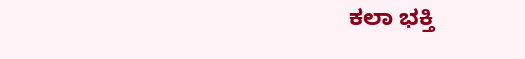ಕಲಾ ಭಕ್ತಿ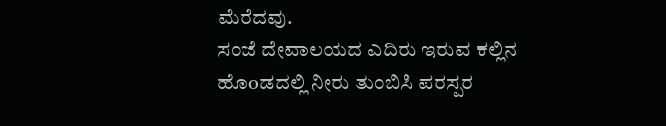ಮೆರೆದವು.
ಸಂಜೆ ದೇವಾಲಯದ ಎದಿರು ಇರುವ ಕಲ್ಲಿನ ಹೊoಡದಲ್ಲಿ ನೀರು ತುಂಬಿಸಿ ಪರಸ್ಪರ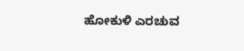ಹೋಕುಳಿ ಎರಚುವ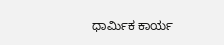ಧಾರ್ಮಿಕ ಕಾರ್ಯ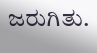ಜರುಗಿತು.